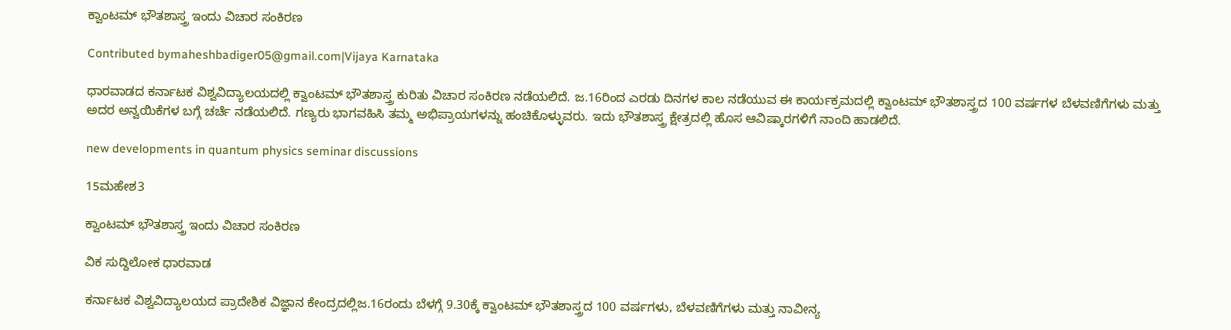ಕ್ವಾಂಟಮ್ ಭೌತಶಾಸ್ತ್ರ ಇಂದು ವಿಚಾರ ಸಂಕಿರಣ

Contributed bymaheshbadiger05@gmail.com|Vijaya Karnataka

ಧಾರವಾಡದ ಕರ್ನಾಟಕ ವಿಶ್ವವಿದ್ಯಾಲಯದಲ್ಲಿ ಕ್ವಾಂಟಮ್‌ ಭೌತಶಾಸ್ತ್ರ ಕುರಿತು ವಿಚಾರ ಸಂಕಿರಣ ನಡೆಯಲಿದೆ. ಜ.16ರಿಂದ ಎರಡು ದಿನಗಳ ಕಾಲ ನಡೆಯುವ ಈ ಕಾರ್ಯಕ್ರಮದಲ್ಲಿ ಕ್ವಾಂಟಮ್‌ ಭೌತಶಾಸ್ತ್ರದ 100 ವರ್ಷಗಳ ಬೆಳವಣಿಗೆಗಳು ಮತ್ತು ಅದರ ಅನ್ವಯಿಕೆಗಳ ಬಗ್ಗೆ ಚರ್ಚೆ ನಡೆಯಲಿದೆ. ಗಣ್ಯರು ಭಾಗವಹಿಸಿ ತಮ್ಮ ಅಭಿಪ್ರಾಯಗಳನ್ನು ಹಂಚಿಕೊಳ್ಳುವರು. ಇದು ಭೌತಶಾಸ್ತ್ರ ಕ್ಷೇತ್ರದಲ್ಲಿ ಹೊಸ ಆವಿಷ್ಕಾರಗಳಿಗೆ ನಾಂದಿ ಹಾಡಲಿದೆ.

new developments in quantum physics seminar discussions

15ಮಹೇಶ3

ಕ್ವಾಂಟಮ್ ಭೌತಶಾಸ್ತ್ರ ಇಂದು ವಿಚಾರ ಸಂಕಿರಣ

ವಿಕ ಸುದ್ದಿಲೋಕ ಧಾರವಾಡ

ಕರ್ನಾಟಕ ವಿಶ್ವವಿದ್ಯಾಲಯದ ಪ್ರಾದೇಶಿಕ ವಿಜ್ಞಾನ ಕೇಂದ್ರದಲ್ಲಿಜ.16ರಂದು ಬೆಳಗ್ಗೆ 9.30ಕ್ಕೆ ಕ್ವಾಂಟಮ್ ಭೌತಶಾಸ್ತ್ರದ 100 ವರ್ಷಗಳು, ಬೆಳವಣಿಗೆಗಳು ಮತ್ತು ನಾವೀನ್ಯ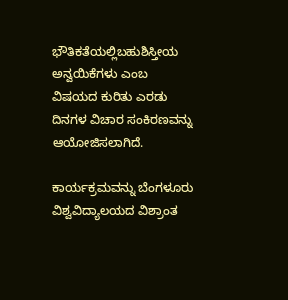ಭೌತಿಕತೆಯಲ್ಲಿಬಹುಶಿಸ್ತೀಯ ಅನ್ವಯಿಕೆಗಳು ಎಂಬ ವಿಷಯದ ಕುರಿತು ಎರಡು ದಿನಗಳ ವಿಚಾರ ಸಂಕಿರಣವನ್ನು ಆಯೋಜಿಸಲಾಗಿದೆ.

ಕಾರ್ಯಕ್ರಮವನ್ನು ಬೆಂಗಳೂರು ವಿಶ್ವವಿದ್ಯಾಲಯದ ವಿಶ್ರಾಂತ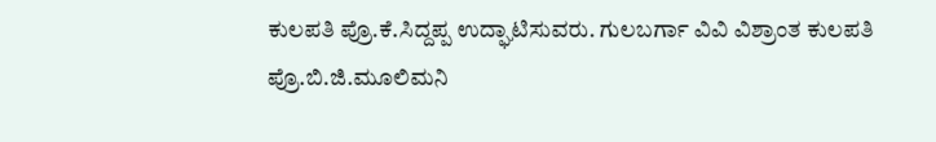ಕುಲಪತಿ ಪ್ರೊ.ಕೆ.ಸಿದ್ದಪ್ಪ ಉದ್ಘಾಟಿಸುವರು. ಗುಲಬರ್ಗಾ ವಿವಿ ವಿಶ್ರಾಂತ ಕುಲಪತಿ ಪ್ರೊ.ಬಿ.ಜಿ.ಮೂಲಿಮನಿ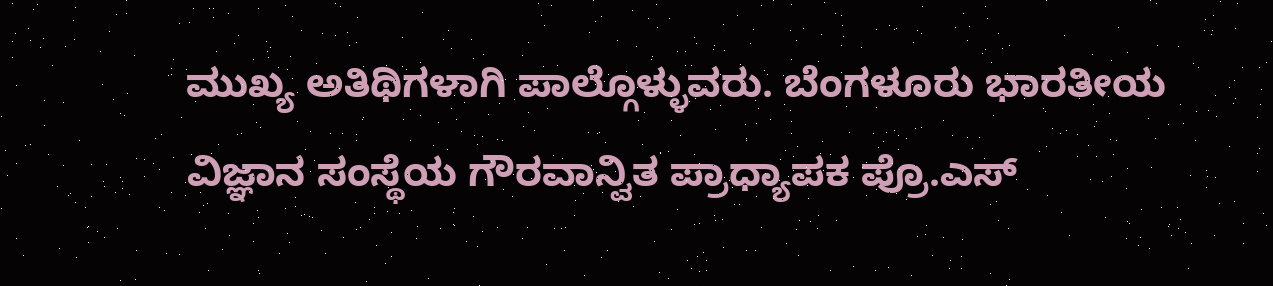ಮುಖ್ಯ ಅತಿಥಿಗಳಾಗಿ ಪಾಲ್ಗೊಳ್ಳುವರು. ಬೆಂಗಳೂರು ಭಾರತೀಯ ವಿಜ್ಞಾನ ಸಂಸ್ಥೆಯ ಗೌರವಾನ್ವಿತ ಪ್ರಾಧ್ಯಾಪಕ ಪ್ರೊ.ಎಸ್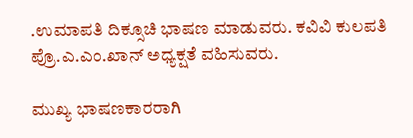.ಉಮಾಪತಿ ದಿಕ್ಸೂಚಿ ಭಾಷಣ ಮಾಡುವರು. ಕವಿವಿ ಕುಲಪತಿ ಪ್ರೊ.ಎ.ಎಂ.ಖಾನ್ ಅಧ್ಯಕ್ಷತೆ ವಹಿಸುವರು.

ಮುಖ್ಯ ಭಾಷಣಕಾರರಾಗಿ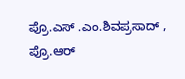ಪ್ರೊ.ಎಸ್ .ಎಂ.ಶಿವಪ್ರಸಾದ್ , ಪ್ರೊ.ಆರ್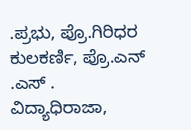.ಪ್ರಭು, ಪ್ರೊ.ಗಿರಿಧರ ಕುಲಕರ್ಣಿ, ಪ್ರೊ.ಎನ್ .ಎಸ್ . ವಿದ್ಯಾಧಿರಾಜಾ,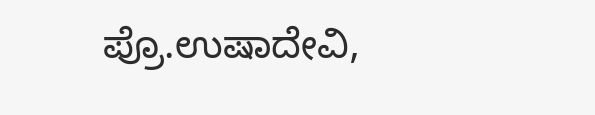ಪ್ರೊ.ಉಷಾದೇವಿ,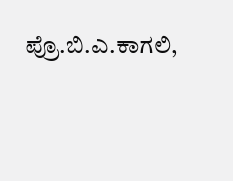ಪ್ರೊ.ಬಿ.ಎ.ಕಾಗಲಿ,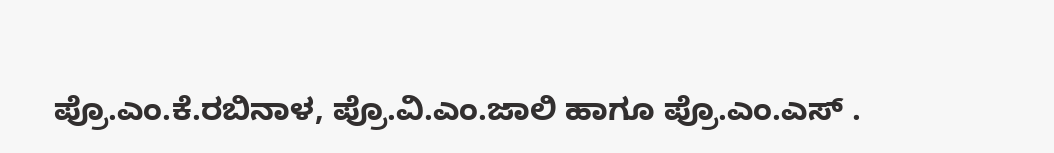ಪ್ರೊ.ಎಂ.ಕೆ.ರಬಿನಾಳ, ಪ್ರೊ.ವಿ.ಎಂ.ಜಾಲಿ ಹಾಗೂ ಪ್ರೊ.ಎಂ.ಎಸ್ .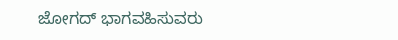ಜೋಗದ್ ಭಾಗವಹಿಸುವರು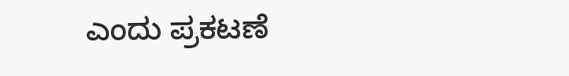ಎಂದು ಪ್ರಕಟಣೆ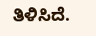ತಿಳಿಸಿದೆ.